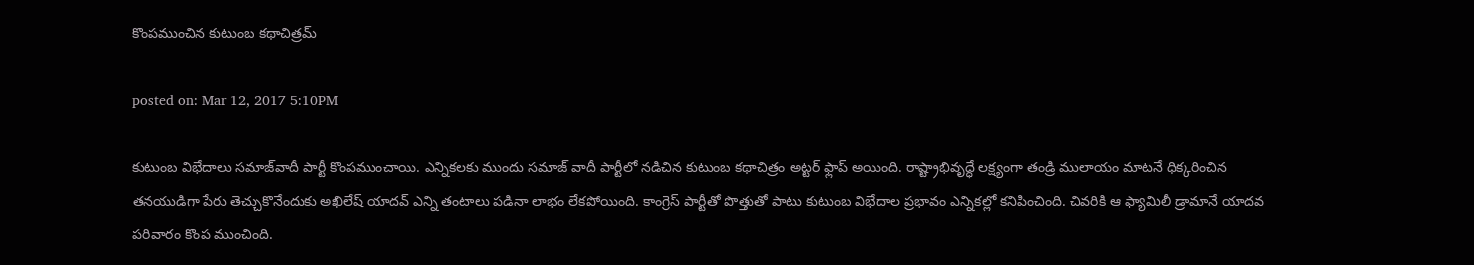కొంపముంచిన కుటుంబ కథాచిత్రమ్‌

posted on: Mar 12, 2017 5:10PM

కుటుంబ విభేదాలు సమాజ్‌వాదీ పార్టీ కొంపముంచాయి. ఎన్నికలకు ముందు సమాజ్ వాదీ పార్టీలో నడిచిన కుటుంబ కథాచిత్రం అట్టర్ ఫ్లాప్ అయింది. రాష్ట్రాభివృద్ధే లక్ష్యంగా తండ్రి ములాయం మాటనే ధిక్కరించిన తనయుడిగా పేరు తెచ్చుకొనేందుకు అఖిలేష్ యాదవ్ ఎన్ని తంటాలు పడినా లాభం లేకపోయింది. కాంగ్రెస్ పార్టీతో పొత్తుతో పాటు కుటుంబ విభేదాల ప్రభావం ఎన్నికల్లో కనిపించింది. చివరికి ఆ ఫ్యామిలీ డ్రామానే యాదవ పరివారం కొంప ముంచింది.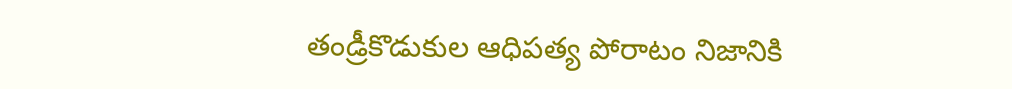తండ్రీకొడుకుల ఆధిపత్య పోరాటం నిజానికి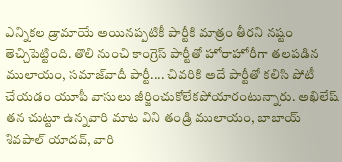ఎన్నికల డ్రామాయే అయినప్పటికీ పార్టీకి మాత్రం తీరని నష్టం తెచ్చిపెట్టింది. తొలి నుంచి కాంగ్రెస్ పార్టీతో హోరాహోరీగా తలపడిన ములాయం, సమాజ్‌వాదీ పార్టీ.... చివరికి అదే పార్టీతో కలిసి పోటీ చేయడం యూపీ వాసులు జీర్జించుకోలేకపోయారంటున్నారు. అఖిలేష్ తన చుట్టూ ఉన్నవారి మాట విని తండ్రి ములాయం, బాబాయ్ శివపాల్ యాదవ్, వారి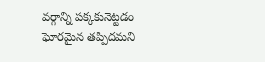వర్గాన్ని పక్కకునెట్టడం ఘోరమైన తప్పిదమని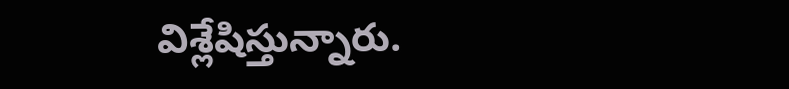విశ్లేషిస్తున్నారు.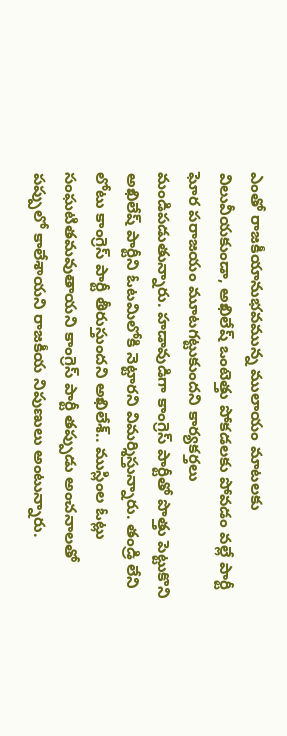ఎంతో రాజకీయానుభవమున్న ములాయం మాటలకు విలువీయకుండా, అఖిలేష్ ఒంటెత్తు పోకడలకు పోవడం వల్లే పార్టీ ఘోర పరాజయం మూటగట్టుకుందని కార్యకర్తలు మండిపడుతున్నారు. హడావుడిగా కాంగ్రెస్ పార్టీతో పొత్తు పెట్టుకొని అఖిలేష్ పార్టీని ఓటమిలోకి నెట్టారని విమర్శిస్తున్నారు. తండ్రి లేని లోటు కాంగ్రెస్ పార్టీ తీరుస్తుందని అఖిలేశ్.. ముస్లింల ఓట్లు సంఘటితమవుతాయని కాంగ్రెస్ పార్టీ తప్పుడు అంచనాలతో పప్పులో కాలేశాయని రాజకీయ నిపుణులు అంటున్నారు.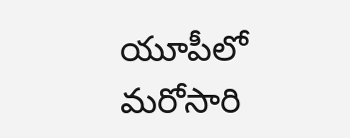యూపీలో మరోసారి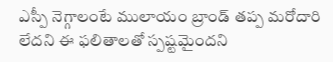ఎస్పీ నెగ్గాలంటే ములాయం బ్రాండ్‌ తప్ప మరోదారి లేదని ఈ ఫలితాలతో స్పష్టమైందని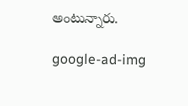అంటున్నారు.

google-ad-img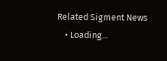Related Sigment News
    • Loading...